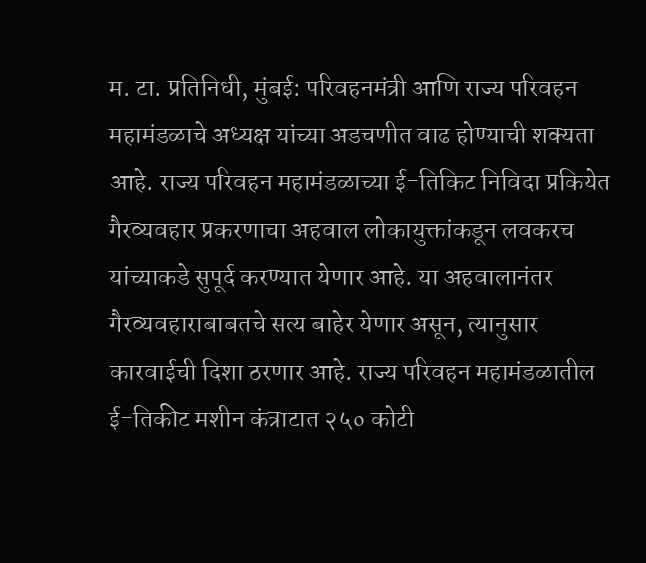म. टा. प्रतिनिधी, मुंबई: परिवहनमंत्री आणि राज्य परिवहन महामंडळाचे अध्यक्ष यांच्या अडचणीत वाढ होण्याची शक्यता आहे. राज्य परिवहन महामंडळाच्या ई-तिकिट निविदा प्रकियेत गैरव्यवहार प्रकरणाचा अहवाल लोकायुक्तांकडून लवकरच यांच्याकडे सुपूर्द करण्यात येणार आहे. या अहवालानंतर गैरव्यवहाराबाबतचे सत्य बाहेर येणार असून, त्यानुसार कारवाईची दिशा ठरणार आहे. राज्य परिवहन महामंडळातील ई-तिकीट मशीन कंत्राटात २५० कोटी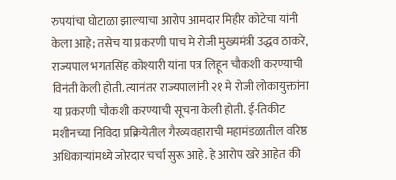रुपयांचा घोटाळा झाल्याचा आरोप आमदार मिहीर कोटेचा यांनी केला आहे; तसेच या प्रकरणी पाच मे रोजी मुख्यमंत्री उद्धव ठाकरे, राज्यपाल भगतसिंह कोश्यारी यांना पत्र लिहून चौकशी करण्याची विनंती केली होती. त्यानंतर राज्यपालांनी २१ मे रोजी लोकायुक्तांना या प्रकरणी चौकशी करण्याची सूचना केली होती. ई-तिकीट मशीनच्या निविदा प्रक्रियेतील गैरव्यवहाराची महामंडळातील वरिष्ठ अधिकाऱ्यांमध्ये जोरदार चर्चा सुरू आहे. हे आरोप खरे आहेत की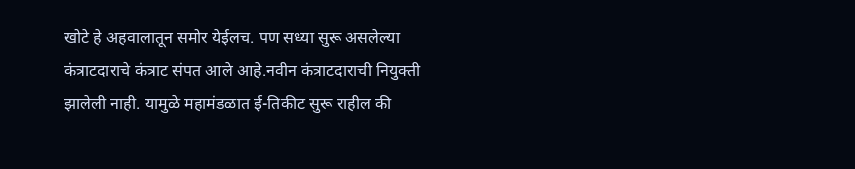खोटे हे अहवालातून समोर येईलच. पण सध्या सुरू असलेल्या कंत्राटदाराचे कंत्राट संपत आले आहे.नवीन कंत्राटदाराची नियुक्ती झालेली नाही. यामुळे महामंडळात ई-तिकीट सुरू राहील की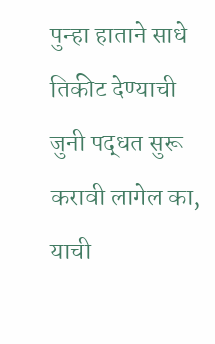पुन्हा हाताने साधे तिकीट देण्याची जुनी पद्धत सुरू करावी लागेल का, याची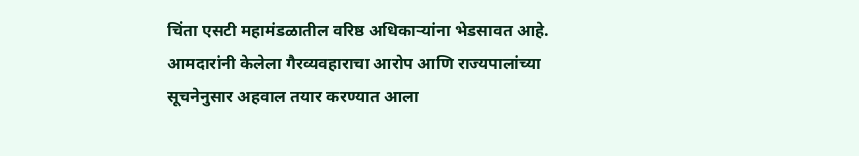चिंता एसटी महामंडळातील वरिष्ठ अधिकाऱ्यांना भेडसावत आहे. आमदारांनी केलेला गैरव्यवहाराचा आरोप आणि राज्यपालांच्या सूचनेनुसार अहवाल तयार करण्यात आला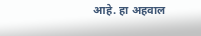आहे. हा अहवाल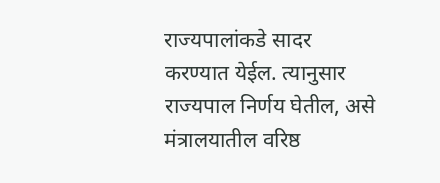राज्यपालांकडे सादर करण्यात येईल. त्यानुसार राज्यपाल निर्णय घेतील, असे मंत्रालयातील वरिष्ठ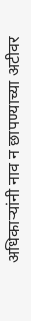अधिकाऱ्यांनी नाव न छापण्याच्या अटीवर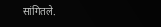सांगितले.